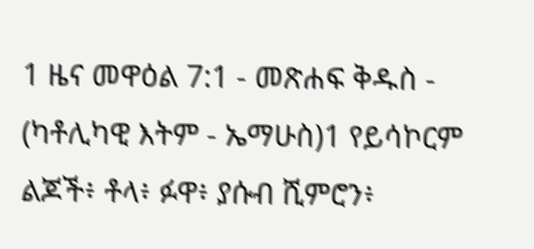1 ዜና መዋዕል 7:1 - መጽሐፍ ቅዱስ - (ካቶሊካዊ እትም - ኤማሁስ)1 የይሳኮርም ልጆች፥ ቶላ፥ ፉዋ፥ ያሱብ ሺምሮን፥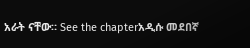አራት ናቸው። See the chapterአዲሱ መደበኛ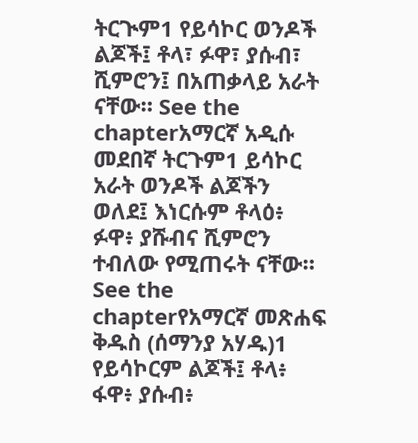ትርጒም1 የይሳኮር ወንዶች ልጆች፤ ቶላ፣ ፉዋ፣ ያሱብ፣ ሺምሮን፤ በአጠቃላይ አራት ናቸው። See the chapterአማርኛ አዲሱ መደበኛ ትርጉም1 ይሳኮር አራት ወንዶች ልጆችን ወለደ፤ እነርሱም ቶላዕ፥ ፉዋ፥ ያሹብና ሺምሮን ተብለው የሚጠሩት ናቸው። See the chapterየአማርኛ መጽሐፍ ቅዱስ (ሰማንያ አሃዱ)1 የይሳኮርም ልጆች፤ ቶላ፥ ፋዋ፥ ያሱብ፥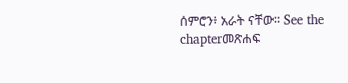ሰምሮን፥ አራት ናቸው። See the chapterመጽሐፍ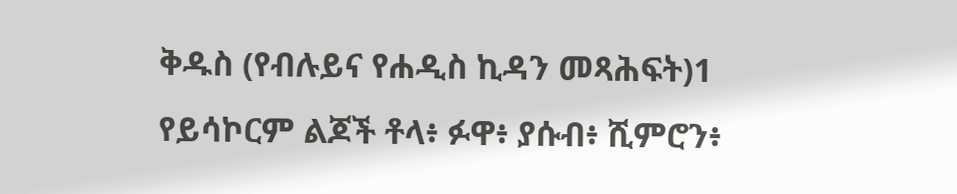ቅዱስ (የብሉይና የሐዲስ ኪዳን መጻሕፍት)1 የይሳኮርም ልጆች ቶላ፥ ፉዋ፥ ያሱብ፥ ሺምሮን፥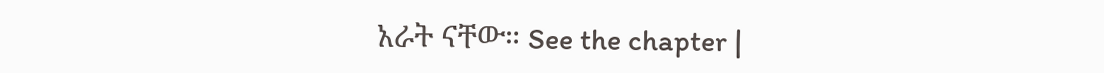አራት ናቸው። See the chapter |